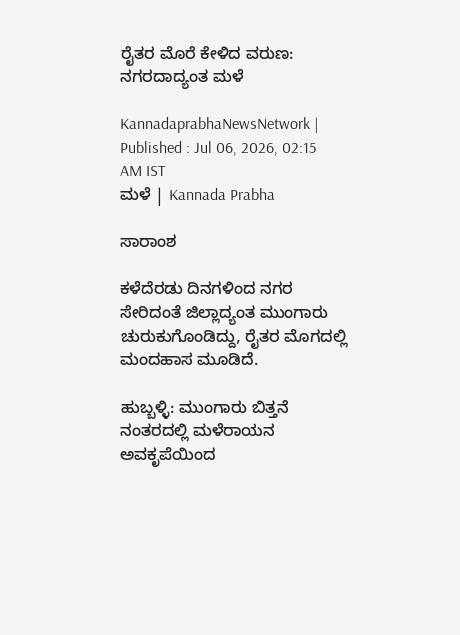ರೈತರ ಮೊರೆ ಕೇಳಿದ ವರುಣ: ನಗರದಾದ್ಯಂತ ಮಳೆ

KannadaprabhaNewsNetwork |
Published : Jul 06, 2026, 02:15 AM IST
ಮಳೆ | Kannada Prabha

ಸಾರಾಂಶ

ಕಳೆದೆರಡು ದಿನಗಳಿಂದ ನಗರ ಸೇರಿದಂತೆ ಜಿಲ್ಲಾದ್ಯಂತ ಮುಂಗಾರು ಚುರುಕುಗೊಂಡಿದ್ದು, ರೈತರ ಮೊಗದಲ್ಲಿ ಮಂದಹಾಸ ಮೂಡಿದೆ.

ಹುಬ್ಬಳ್ಳಿ: ಮುಂಗಾರು ಬಿತ್ತನೆ ನಂತರದಲ್ಲಿ ಮಳೆರಾಯನ ಅವಕೃಪೆಯಿಂದ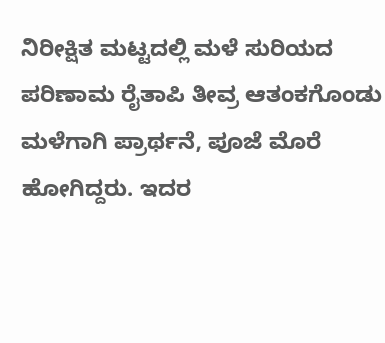ನಿರೀಕ್ಷಿತ ಮಟ್ಟದಲ್ಲಿ ಮಳೆ ಸುರಿಯದ ಪರಿಣಾಮ ರೈತಾಪಿ ತೀವ್ರ ಆತಂಕಗೊಂಡು ಮಳೆಗಾಗಿ ಪ್ರಾರ್ಥನೆ, ಪೂಜೆ ಮೊರೆ ಹೋಗಿದ್ದರು. ಇದರ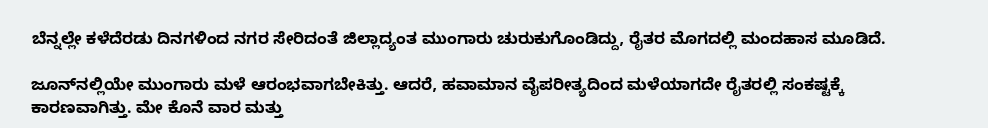ಬೆನ್ನಲ್ಲೇ ಕಳೆದೆರಡು ದಿನಗಳಿಂದ ನಗರ ಸೇರಿದಂತೆ ಜಿಲ್ಲಾದ್ಯಂತ ಮುಂಗಾರು ಚುರುಕುಗೊಂಡಿದ್ದು, ರೈತರ ಮೊಗದಲ್ಲಿ ಮಂದಹಾಸ ಮೂಡಿದೆ.

ಜೂನ್‌ನಲ್ಲಿಯೇ ಮುಂಗಾರು ಮಳೆ ಆರಂಭವಾಗಬೇಕಿತ್ತು. ಆದರೆ, ಹವಾಮಾನ ವೈಪರೀತ್ಯದಿಂದ ಮಳೆಯಾಗದೇ ರೈತರಲ್ಲಿ ಸಂಕಷ್ಟಕ್ಕೆ ಕಾರಣವಾಗಿತ್ತು. ಮೇ ಕೊನೆ ವಾರ ಮತ್ತು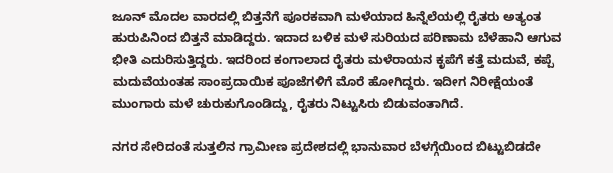ಜೂನ್‌ ಮೊದಲ ವಾರದಲ್ಲಿ ಬಿತ್ತನೆಗೆ ಪೂರಕವಾಗಿ ಮಳೆಯಾದ ಹಿನ್ನೆಲೆಯಲ್ಲಿ ರೈತರು ಅತ್ಯಂತ ಹುರುಪಿನಿಂದ ಬಿತ್ತನೆ ಮಾಡಿದ್ದರು. ಇದಾದ ಬಳಿಕ ಮಳೆ ಸುರಿಯದ ಪರಿಣಾಮ ಬೆಳೆಹಾನಿ ಆಗುವ ಭೀತಿ ಎದುರಿಸುತ್ತಿದ್ದರು. ಇದರಿಂದ ಕಂಗಾಲಾದ ರೈತರು ಮಳೆರಾಯನ ಕೃಪೆಗೆ ಕತ್ತೆ ಮದುವೆ, ಕಪ್ಪೆ ಮದುವೆಯಂತಹ ಸಾಂಪ್ರದಾಯಿಕ ಪೂಜೆಗಳಿಗೆ ಮೊರೆ ಹೋಗಿದ್ದರು. ಇದೀಗ ನಿರೀಕ್ಷೆಯಂತೆ ಮುಂಗಾರು ಮಳೆ ಚುರುಕುಗೊಂಡಿದ್ದು, ರೈತರು ನಿಟ್ಟುಸಿರು ಬಿಡುವಂತಾಗಿದೆ.

ನಗರ ಸೇರಿದಂತೆ ಸುತ್ತಲಿನ ಗ್ರಾಮೀಣ ಪ್ರದೇಶದಲ್ಲಿ ಭಾನುವಾರ ಬೆಳಗ್ಗೆಯಿಂದ ಬಿಟ್ಟುಬಿಡದೇ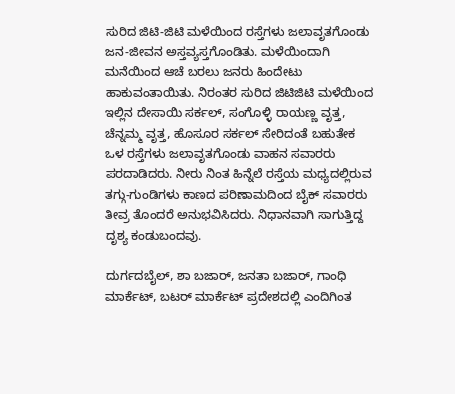ಸುರಿದ ಜಿಟಿ-ಜಿಟಿ ಮಳೆಯಿಂದ ರಸ್ತೆಗಳು ಜಲಾವೃತಗೊಂಡು ಜನ-ಜೀವನ ಅಸ್ತವ್ಯಸ್ತಗೊಂಡಿತು. ಮಳೆಯಿಂದಾಗಿ ಮನೆಯಿಂದ ಆಚೆ ಬರಲು ಜನರು ಹಿಂದೇಟು ಹಾಕುವಂತಾಯಿತು. ನಿರಂತರ ಸುರಿದ ಜಿಟಿಜಿಟಿ ಮಳೆಯಿಂದ ಇಲ್ಲಿನ ದೇಸಾಯಿ ಸರ್ಕಲ್‌, ಸಂಗೊಳ್ಳಿ ರಾಯಣ್ಣ ವೃತ್ತ, ಚೆನ್ನಮ್ಮ ವೃತ್ತ, ಹೊಸೂರ ಸರ್ಕಲ್‌ ಸೇರಿದಂತೆ ಬಹುತೇಕ ಒಳ ರಸ್ತೆಗಳು ಜಲಾವೃತಗೊಂಡು ವಾಹನ ಸವಾರರು ಪರದಾಡಿದರು. ನೀರು ನಿಂತ ಹಿನ್ನೆಲೆ ರಸ್ತೆಯ ಮಧ್ಯದಲ್ಲಿರುವ ತಗ್ಗು-ಗುಂಡಿಗಳು ಕಾಣದ ಪರಿಣಾಮದಿಂದ ಬೈಕ್‌ ಸವಾರರು ತೀವ್ರ ತೊಂದರೆ ಅನುಭವಿಸಿದರು. ನಿಧಾನವಾಗಿ ಸಾಗುತ್ತಿದ್ದ ದೃಶ್ಯ ಕಂಡುಬಂದವು.

ದುರ್ಗದಬೈಲ್‌, ಶಾ ಬಜಾರ್‌, ಜನತಾ ಬಜಾರ್‌, ಗಾಂಧಿ ಮಾರ್ಕೆಟ್‌, ಬಟರ್‌ ಮಾರ್ಕೆಟ್‌ ಪ್ರದೇಶದಲ್ಲಿ ಎಂದಿಗಿಂತ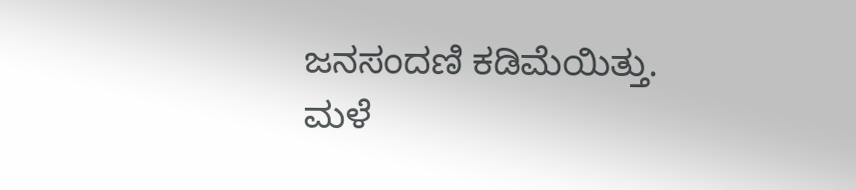ಜನಸಂದಣಿ ಕಡಿಮೆಯಿತ್ತು. ಮಳೆ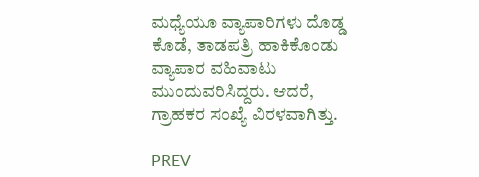ಮಧ್ಯೆಯೂ ವ್ಯಾಪಾರಿಗಳು ದೊಡ್ಡ ಕೊಡೆ, ತಾಡಪತ್ರಿ ಹಾಕಿಕೊಂಡು ವ್ಯಾಪಾರ ವಹಿವಾಟು ಮುಂದುವರಿಸಿದ್ದರು. ಆದರೆ, ಗ್ರಾಹಕರ ಸಂಖ್ಯೆ ವಿರಳವಾಗಿತ್ತು.

PREV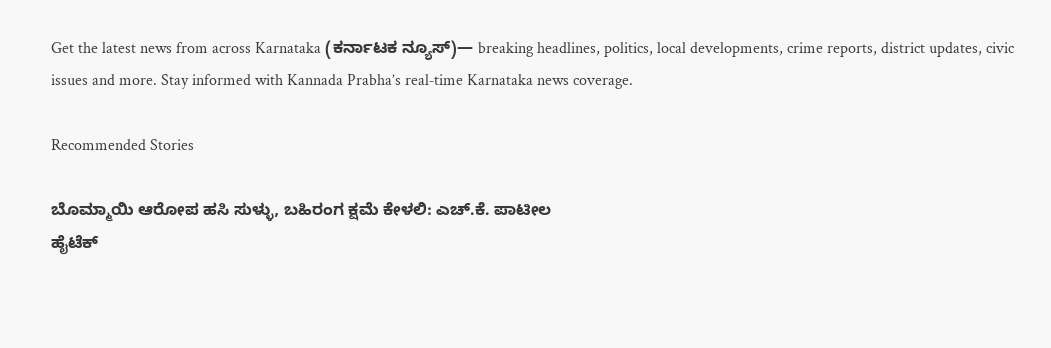Get the latest news from across Karnataka (ಕರ್ನಾಟಕ ನ್ಯೂಸ್)— breaking headlines, politics, local developments, crime reports, district updates, civic issues and more. Stay informed with Kannada Prabha’s real‑time Karnataka news coverage.

Recommended Stories

ಬೊಮ್ಮಾಯಿ ಆರೋಪ ಹಸಿ ಸುಳ್ಳು, ಬಹಿರಂಗ ಕ್ಷಮೆ ಕೇಳಲಿ: ಎಚ್‌.ಕೆ. ಪಾಟೀಲ
ಹೈಟೆಕ್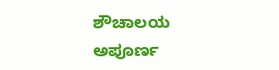ಶೌಚಾಲಯ ಅಪೂರ್ಣ